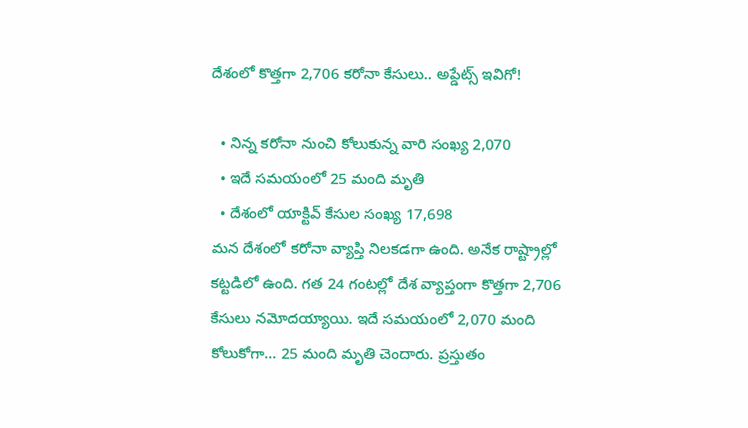దేశంలో కొత్తగా 2,706 కరోనా కేసులు.. అప్డేట్స్ ఇవిగో!

  • నిన్న కరోనా నుంచి కోలుకున్న వారి సంఖ్య 2,070
  • ఇదే సమయంలో 25 మంది మృతి
  • దేశంలో యాక్టివ్ కేసుల సంఖ్య 17,698
మన దేశంలో కరోనా వ్యాప్తి నిలకడగా ఉంది. అనేక రాష్ట్రాల్లో కట్టడిలో ఉంది. గత 24 గంటల్లో దేశ వ్యాప్తంగా కొత్తగా 2,706 కేసులు నమోదయ్యాయి. ఇదే సమయంలో 2,070 మంది కోలుకోగా... 25 మంది మృతి చెందారు. ప్రస్తుతం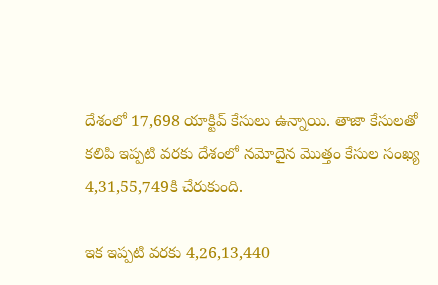దేశంలో 17,698 యాక్టివ్ కేసులు ఉన్నాయి. తాజా కేసులతో కలిపి ఇప్పటి వరకు దేశంలో నమోదైన మొత్తం కేసుల సంఖ్య 4,31,55,749కి చేరుకుంది.

ఇక ఇప్పటి వరకు 4,26,13,440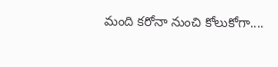మంది కరోనా నుంచి కోలుకోగా....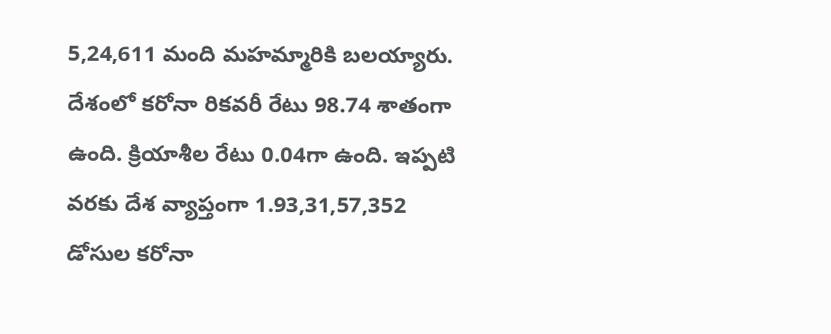5,24,611 మంది మహమ్మారికి బలయ్యారు. దేశంలో కరోనా రికవరీ రేటు 98.74 శాతంగా ఉంది. క్రియాశీల రేటు 0.04గా ఉంది. ఇప్పటి వరకు దేశ వ్యాప్తంగా 1.93,31,57,352 డోసుల కరోనా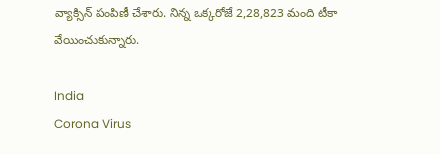వ్యాక్సిన్ పంపిణీ చేశారు. నిన్న ఒక్కరోజే 2,28,823 మంది టీకా వేయించుకున్నారు.

India
Corona Virus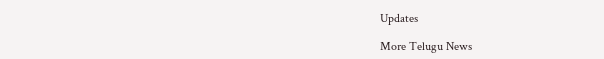Updates

More Telugu News